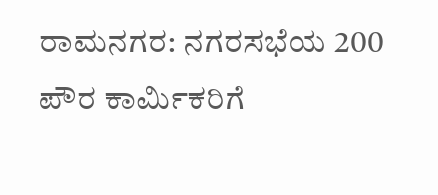ರಾಮನಗರ: ನಗರಸಭೆಯ 200 ಪೌರ ಕಾರ್ಮಿಕರಿಗೆ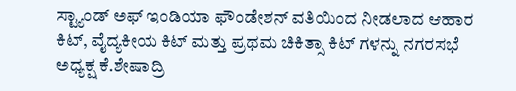ಸ್ಟ್ಯಾಂಡ್ ಅಫ್ ಇಂಡಿಯಾ ಫೌಂಡೇಶನ್ ವತಿಯಿಂದ ನೀಡಲಾದ ಆಹಾರ ಕಿಟ್, ವೈದ್ಯಕೀಯ ಕಿಟ್ ಮತ್ತು ಪ್ರಥಮ ಚಿಕಿತ್ಸಾ ಕಿಟ್ ಗಳನ್ನು ನಗರಸಭೆ ಅಧ್ಯಕ್ಷ ಕೆ.ಶೇಷಾದ್ರಿ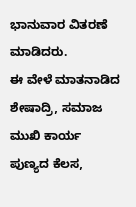ಭಾನುವಾರ ವಿತರಣೆ ಮಾಡಿದರು.
ಈ ವೇಳೆ ಮಾತನಾಡಿದ ಶೇಷಾದ್ರಿ, ಸಮಾಜ ಮುಖಿ ಕಾರ್ಯ ಪುಣ್ಯದ ಕೆಲಸ,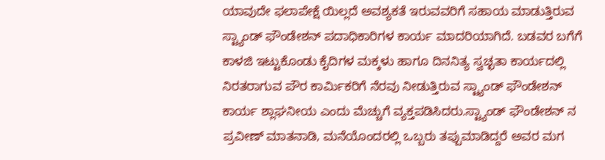ಯಾವುದೇ ಫಲಾಪೇಕ್ಷೆ ಯಿಲ್ಲದೆ ಅವಶ್ಯಕತೆ ಇರುವವರಿಗೆ ಸಹಾಯ ಮಾಡುತ್ತಿರುವ ಸ್ಟ್ಯಾಂಡ್ ಫೌಂಡೇಶನ್ ಪದಾಧಿಕಾರಿಗಳ ಕಾರ್ಯ ಮಾದರಿಯಾಗಿದೆ. ಬಡವರ ಬಗೆಗೆ ಕಾಳಜಿ ಇಟ್ಟುಕೊಂಡು ಕೈದಿಗಳ ಮಕ್ಕಳು ಹಾಗೂ ದಿನನಿತ್ಯ ಸ್ವಚ್ಛತಾ ಕಾರ್ಯದಲ್ಲಿ ನಿರತರಾಗುವ ಪೌರ ಕಾರ್ಮಿಕರಿಗೆ ನೆರವು ನೀಡುತ್ತಿರುವ ಸ್ಟ್ಯಾಂಡ್ ಫೌಂಡೇಶನ್ ಕಾರ್ಯ ಶ್ಲಾಘನೀಯ ಎಂದು ಮೆಚ್ಚುಗೆ ವ್ಯಕ್ತಪಡಿಸಿದರು.ಸ್ಟ್ಯಾಂಡ್ ಫೌಂಡೇಶನ್ ನ ಪ್ರವೀಣ್ ಮಾತನಾಡಿ, ಮನೆಯೊಂದರಲ್ಲಿ ಒಬ್ಬರು ತಪ್ಪುಮಾಡಿದ್ದರೆ ಅವರ ಮಗ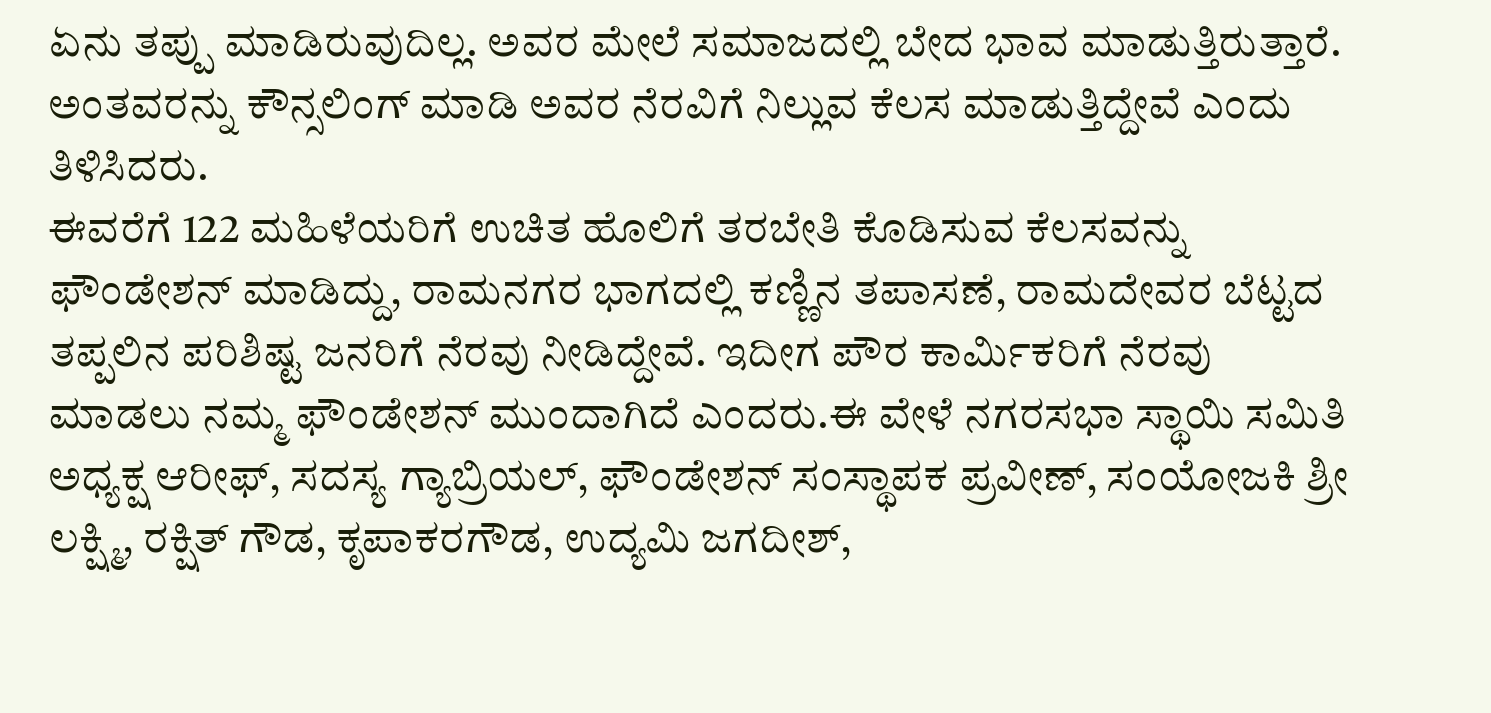ಏನು ತಪ್ಪು ಮಾಡಿರುವುದಿಲ್ಲ. ಅವರ ಮೇಲೆ ಸಮಾಜದಲ್ಲಿ ಬೇದ ಭಾವ ಮಾಡುತ್ತಿರುತ್ತಾರೆ. ಅಂತವರನ್ನು ಕೌನ್ಸಲಿಂಗ್ ಮಾಡಿ ಅವರ ನೆರವಿಗೆ ನಿಲ್ಲುವ ಕೆಲಸ ಮಾಡುತ್ತಿದ್ದೇವೆ ಎಂದು ತಿಳಿಸಿದರು.
ಈವರೆಗೆ 122 ಮಹಿಳೆಯರಿಗೆ ಉಚಿತ ಹೊಲಿಗೆ ತರಬೇತಿ ಕೊಡಿಸುವ ಕೆಲಸವನ್ನು ಫೌಂಡೇಶನ್ ಮಾಡಿದ್ದು, ರಾಮನಗರ ಭಾಗದಲ್ಲಿ ಕಣ್ಣಿನ ತಪಾಸಣೆ, ರಾಮದೇವರ ಬೆಟ್ಟದ ತಪ್ಪಲಿನ ಪರಿಶಿಷ್ಟ ಜನರಿಗೆ ನೆರವು ನೀಡಿದ್ದೇವೆ. ಇದೀಗ ಪೌರ ಕಾರ್ಮಿಕರಿಗೆ ನೆರವು ಮಾಡಲು ನಮ್ಮ ಫೌಂಡೇಶನ್ ಮುಂದಾಗಿದೆ ಎಂದರು.ಈ ವೇಳೆ ನಗರಸಭಾ ಸ್ಥಾಯಿ ಸಮಿತಿ ಅಧ್ಯಕ್ಷ ಆರೀಫ್, ಸದಸ್ಯ ಗ್ಯಾಬ್ರಿಯಲ್, ಫೌಂಡೇಶನ್ ಸಂಸ್ಥಾಪಕ ಪ್ರವೀಣ್, ಸಂಯೋಜಕಿ ಶ್ರೀ ಲಕ್ಷ್ಮಿ, ರಕ್ಷಿತ್ ಗೌಡ, ಕೃಪಾಕರಗೌಡ, ಉದ್ಯಮಿ ಜಗದೀಶ್,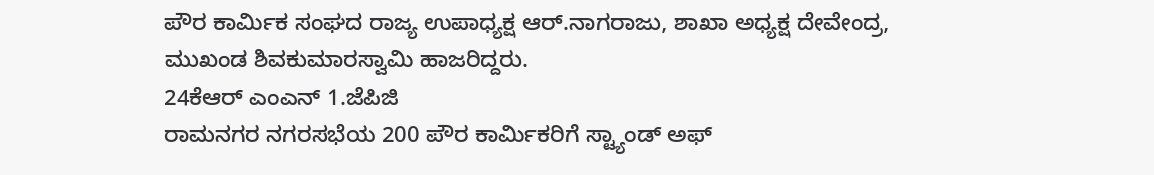ಪೌರ ಕಾರ್ಮಿಕ ಸಂಘದ ರಾಜ್ಯ ಉಪಾಧ್ಯಕ್ಷ ಆರ್.ನಾಗರಾಜು, ಶಾಖಾ ಅಧ್ಯಕ್ಷ ದೇವೇಂದ್ರ, ಮುಖಂಡ ಶಿವಕುಮಾರಸ್ವಾಮಿ ಹಾಜರಿದ್ದರು.
24ಕೆಆರ್ ಎಂಎನ್ 1.ಜೆಪಿಜಿ
ರಾಮನಗರ ನಗರಸಭೆಯ 200 ಪೌರ ಕಾರ್ಮಿಕರಿಗೆ ಸ್ಟ್ಯಾಂಡ್ ಅಫ್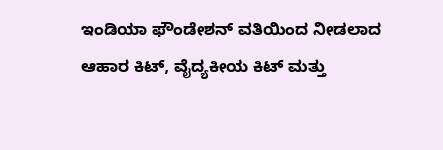ಇಂಡಿಯಾ ಫೌಂಡೇಶನ್ ವತಿಯಿಂದ ನೀಡಲಾದ ಆಹಾರ ಕಿಟ್, ವೈದ್ಯಕೀಯ ಕಿಟ್ ಮತ್ತು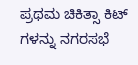ಪ್ರಥಮ ಚಿಕಿತ್ಸಾ ಕಿಟ್ ಗಳನ್ನು ನಗರಸಭೆ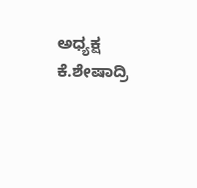ಅಧ್ಯಕ್ಷ ಕೆ.ಶೇಷಾದ್ರಿ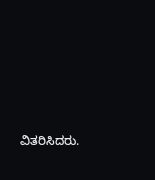ವಿತರಿಸಿದರು.